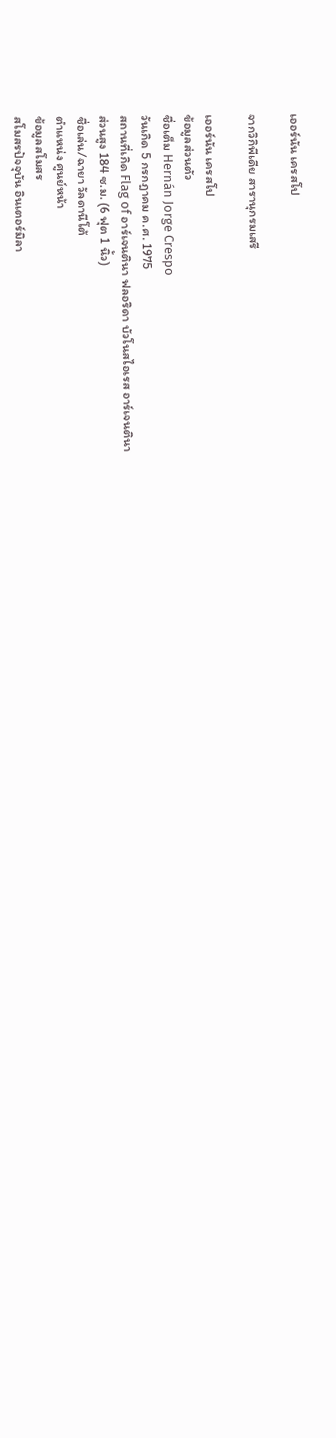เออร์นัน เครสโป

จากวิกิพีเดีย สารานุกรมเสรี

เออร์นัน เครสโป
ข้อมูลส่วนตัว
ชื่อเต็ม Hernán Jorge Crespo
วันเกิด 5 กรกฎาคม ค.ศ. 1975
สถานที่เกิด Flag of อาร์เจนตินา ฟลอริดา บัวโนสไอเรส อาร์เจนตินา
ส่วนสูง 184 ซ.ม. (6 ฟุต 1 นิ้ว)
ชื่อเล่น/ฉายา วัลดานีโต้
ตำแหน่ง ศูนย์หน้า
ข้อมูลสโมสร
สโมสรปัจจุบัน อินเตอร์มิลา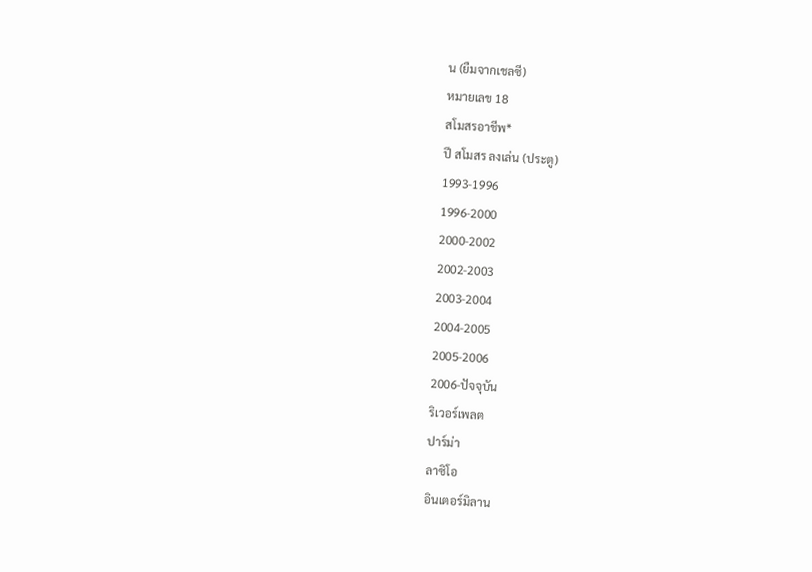น (ยืมจากเชลซี)
หมายเลข 18
สโมสรอาชีพ*
ปี สโมสร ลงเล่น (ประตู)
1993-1996
1996-2000
2000-2002
2002-2003
2003-2004
2004-2005
2005-2006
2006-ปัจจุบัน
ริเวอร์เพลต
ปาร์ม่า
ลาซิโอ
อินเตอร์มิลาน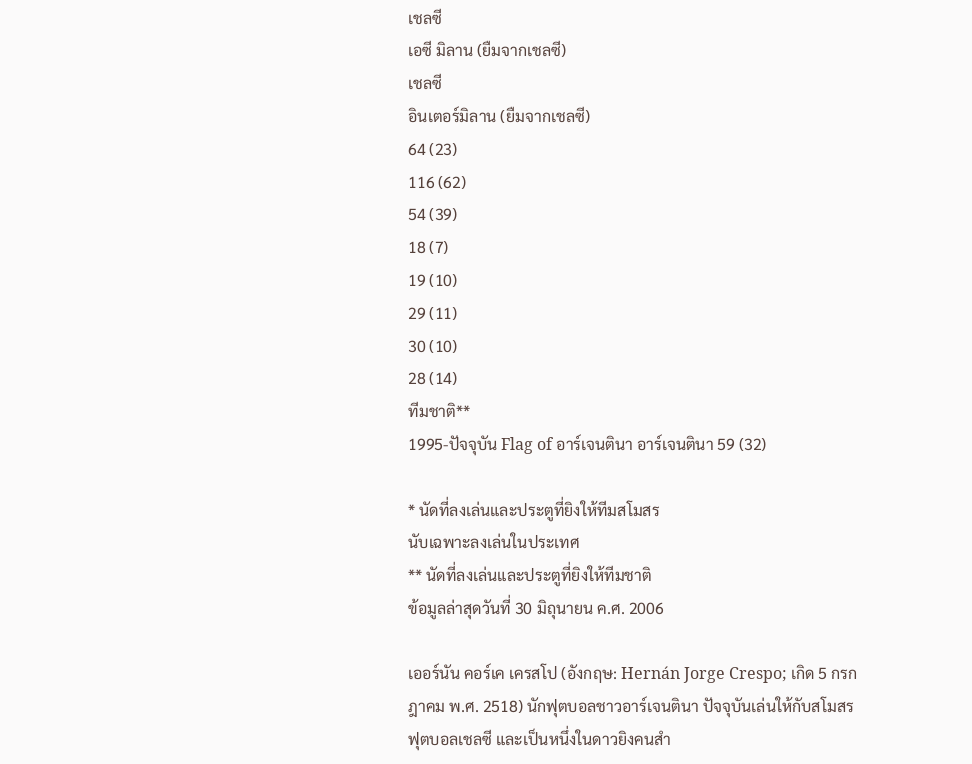เชลซี
เอซี มิลาน (ยืมจากเชลซี)
เชลซี
อินเตอร์มิลาน (ยืมจากเชลซี)
64 (23)
116 (62)
54 (39)
18 (7)
19 (10)
29 (11)
30 (10)
28 (14)
ทีมชาติ**
1995-ปัจจุบัน Flag of อาร์เจนตินา อาร์เจนตินา 59 (32)

* นัดที่ลงเล่นและประตูที่ยิงให้ทีมสโมสร
นับเฉพาะลงเล่นในประเทศ
** นัดที่ลงเล่นและประตูที่ยิงให้ทีมชาติ
ข้อมูลล่าสุดวันที่ 30 มิถุนายน ค.ศ. 2006

เออร์นัน คอร์เค เครสโป (อังกฤษ: Hernán Jorge Crespo; เกิด 5 กรกฎาคม พ.ศ. 2518) นักฟุตบอลชาวอาร์เจนตินา ปัจจุบันเล่นให้กับสโมสรฟุตบอลเชลซี และเป็นหนึ่งในดาวยิงคนสำ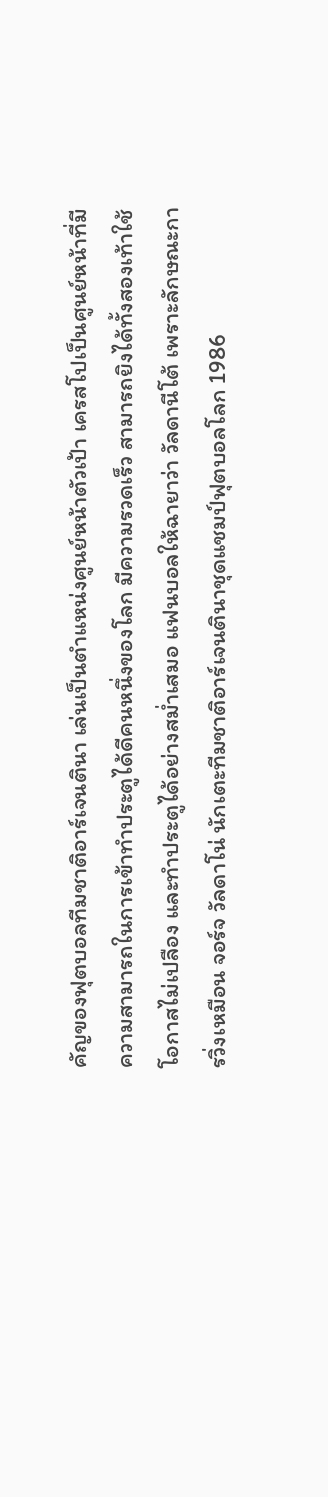คัญของฟุตบอลทีมชาติอาร์เจนตินา เล่นเป็นตำแหน่งศูนย์หน้าตัวเป้า เครสโปเป็นศูนย์หน้าที่มีความสามารถในการเข้าทำประตูได้ดีคนหนึ่งของโลก มีความรวดเร็ว สามารถยิงได้ทั้งสองเท้าใช้โอกาสไม่เปลือง และทำประตูได้อย่างสม่ำเสมอ แฟนบอลให้ฉายาว่า วัลดานีโต้ เพราะลักษณะการวิ่งเหมือน จอร์จ วัลดาโน่ นักเตะทีมชาติอาร์เจนตินาชุดแชมป์ฟุตบอลโลก 1986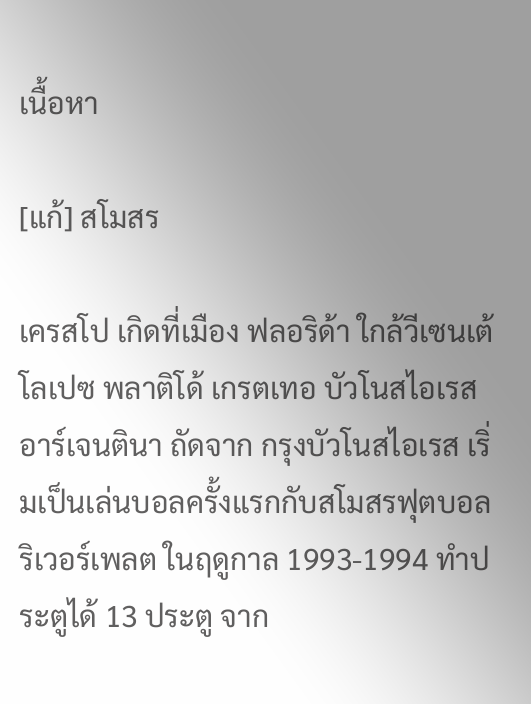เนื้อหา

[แก้] สโมสร

เครสโป เกิดที่เมือง ฟลอริด้า ใกล้วีเซนเต้ โลเปซ พลาติโด้ เกรตเทอ บัวโนสไอเรส อาร์เจนตินา ถัดจาก กรุงบัวโนสไอเรส เริ่มเป็นเล่นบอลครั้งแรกกับสโมสรฟุตบอล ริเวอร์เพลต ในฤดูกาล 1993-1994 ทำประตูได้ 13 ประตู จาก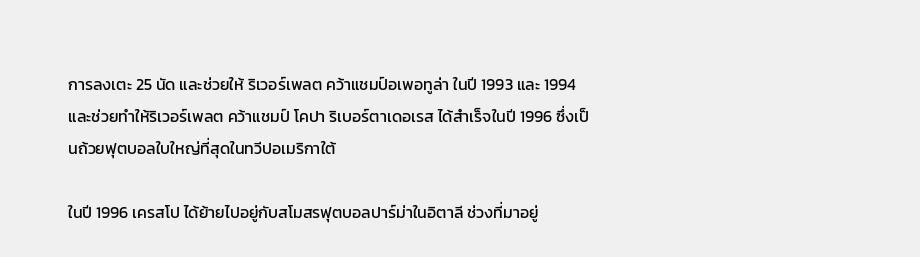การลงเตะ 25 นัด และช่วยให้ ริเวอร์เพลต คว้าแชมป์อเพอทูล่า ในปี 1993 และ 1994 และช่วยทำให้ริเวอร์เพลต คว้าแชมป์ โคปา ริเบอร์ตาเดอเรส ได้สำเร็จในปี 1996 ซึ่งเป็นถ้วยฟุตบอลใบใหญ่ที่สุดในทวีปอเมริกาใต้

ในปี 1996 เครสโป ได้ย้ายไปอยู่กับสโมสรฟุตบอลปาร์ม่าในอิตาลี ช่วงที่มาอยู่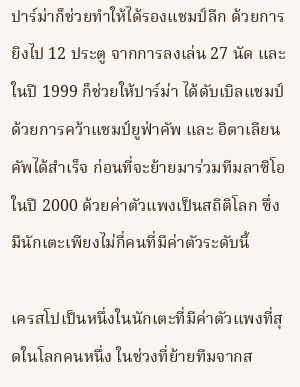ปาร์ม่าก็ช่วยทำให้ได้รองแชมป์ลีก ด้วยการยิงไป 12 ประตู จากการลงเล่น 27 นัด และในปี 1999 ก็ช่วยให้ปาร์ม่า ได้ดับเบิลแชมป์ ด้วยการคว้าแชมป์ยูฟ่าคัพ และ อิตาเลียนคัพได้สำเร็จ ก่อนที่จะย้ายมาร่วมทีมลาซิโอในปี 2000 ด้วยค่าตัวแพงเป็นสถิติโลก ซึ่งมีนักเตะเพียงไม่กี่คนที่มีค่าตัวระดับนี้

เครสโปเป็นหนึ่งในนักเตะที่มีค่าตัวแพงที่สุดในโลกคนหนึ่ง ในช่วงที่ย้ายทีมจากส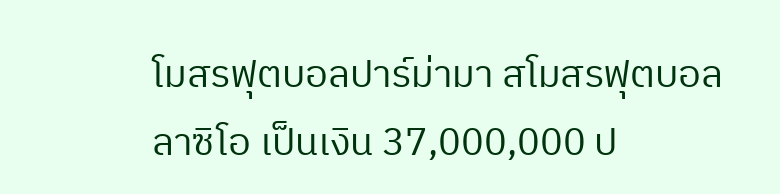โมสรฟุตบอลปาร์ม่ามา สโมสรฟุตบอลลาซิโอ เป็นเงิน 37,000,000 ป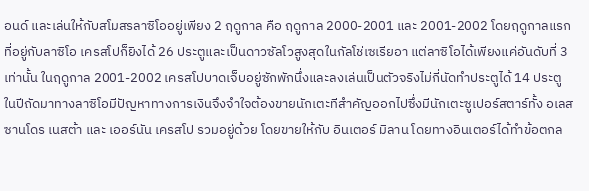อนด์ และเล่นให้กับสโมสรลาซิโออยู่เพียง 2 ฤดูกาล คือ ฤดูกาล 2000-2001 และ 2001-2002 โดยฤดูกาลแรกที่อยู่กับลาซิโอ เครสโปก็ยิงได้ 26 ประตูและเป็นดาวซัลโวสูงสุดในกัลโช่เซเรียอา แต่ลาซิโอได้เพียงแค่อันดับที่ 3 เท่านั้น ในฤดูกาล 2001-2002 เครสโปบาดเจ็บอยู่ซักพักนึ่งและลงเล่นเป็นตัวจริงไม่กี่นัดทำประตูได้ 14 ประตู ในปีถัดมาทางลาซิโอมีปัญหาทางการเงินจึงจำใจต้องขายนักเตะทีสำคัญออกไปซึ่งมีนักเตะซูเปอร์สตาร์ทั้ง อเลสซานโดร เนสต้า และ เออร์นัน เครสโป รวมอยู่ด้วย โดยขายให้กับ อินเตอร์ มิลาน โดยทางอินเตอร์ได้ทำข้อตกล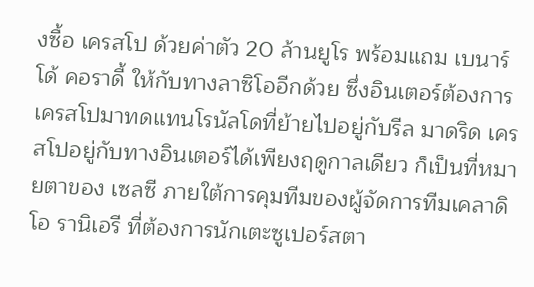งซื้อ เครสโป ด้วยค่าตัว 20 ล้านยูโร พร้อมแถม เบนาร์โด้ คอราดี้ ให้กับทางลาซิโออีกด้วย ซึ่งอินเตอร์ต้องการเครสโปมาทดแทนโรนัลโดที่ย้ายไปอยู่กับรีล มาดริด เครสโปอยู่กับทางอินเตอร์ได้เพียงฤดูกาลเดียว ก็เป็นที่หมายตาของ เซลซี ภายใต้การคุมทีมของผู้จัดการทีมเคลาดิโอ รานิเอรี ที่ต้องการนักเตะซูเปอร์สตา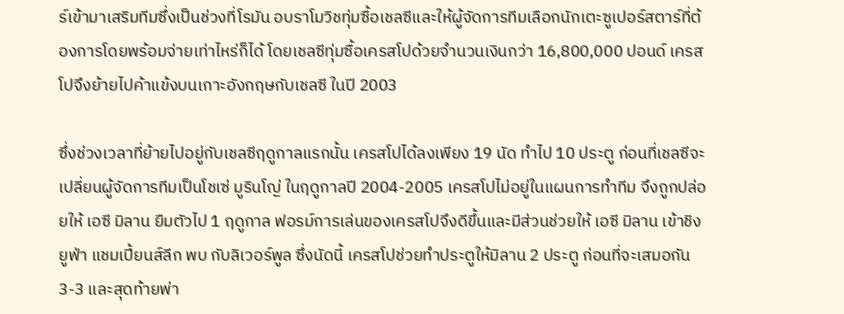ร์เข้ามาเสริมทีมซึ่งเป็นช่วงที่โรมัน อบราโมวิชทุ่มซื้อเชลซีและให้ผู้จัดการทีมเลือกนักเตะซูเปอร์สตาร์ที่ต้องการโดยพร้อมจ่ายเท่าไหร่ก็ได้ โดยเชลซีทุ่มซื้อเครสโปด้วยจำนวนเงินกว่า 16,800,000 ปอนด์ เครสโปจึงย้ายไปค้าแข้งบนเกาะอังกฤษกับเชลซี ในปี 2003

ซึ่งช่วงเวลาที่ย้ายไปอยู่กับเชลซีฤดูกาลแรกนั้น เครสโปได้ลงเพียง 19 นัด ทำไป 10 ประตู ก่อนที่เชลซีจะเปลี่ยนผู้จัดการทีมเป็นโชเซ่ มูรินโญ่ ในฤดูกาลปี 2004-2005 เครสโปไม่อยู่ในแผนการทำทีม จึงถูกปล่อยให้ เอซี มิลาน ยืมตัวไป 1 ฤดูกาล ฟอรม์การเล่นของเครสโปจึงดีขึ้นและมีส่วนช่วยให้ เอซี มิลาน เข้าชิง ยูฟ่า แชมเปี้ยนส์ลีก พบ กับลิเวอร์พูล ซึ่งนัดนี้ เครสโปช่วยทำประตูให้มิลาน 2 ประตู ก่อนที่จะเสมอกัน 3-3 และสุดท้ายพ่า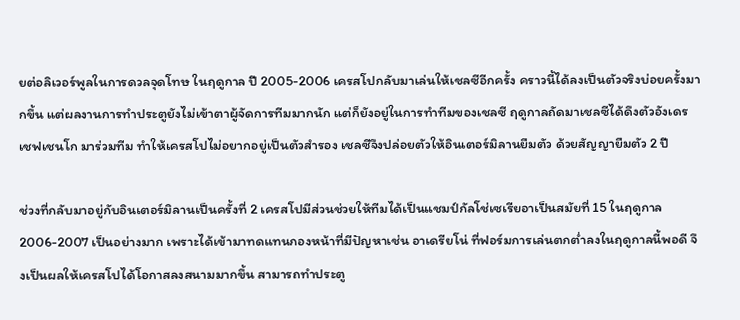ยต่อลิเวอร์พูลในการดวลจุดโทษ ในฤดูกาล ปี 2005-2006 เครสโปกลับมาเล่นให้เชลซีอีกครั้ง คราวนี้ได้ลงเป็นตัวจริงบ่อยครั้งมากขึ้น แต่ผลงานการทำประตูยังไม่เข้าตาผู้จัดการทีมมากนัก แต่ก็ยังอยู่ในการทำทีมของเชลซี ฤดูกาลถัดมาเชลซีได้ดึงตัวอังเดร เชฟเชนโก มาร่วมทีม ทำให้เครสโปไม่อยากอยู่เป็นตัวสำรอง เชลซีจึงปล่อยตัวให้อินเตอร์มิลานยืมตัว ด้วยสัญญายืมตัว 2 ปี

ช่วงที่กลับมาอยู่กับอินเตอร์มิลานเป็นครั้งที่ 2 เครสโปมีส่วนช่วยให้ทีมได้เป็นแชมป์กัลโช่เซเรียอาเป็นสมัยที่ 15 ในฤดูกาล 2006-2007 เป็นอย่างมาก เพราะได้เข้ามาทดแทนกองหน้าที่มีปัญหาเช่น อาเดรียโน่ ที่ฟอร์มการเล่นตกต่ำลงในฤดูกาลนี้พอดี จึงเป็นผลให้เครสโปได้โอกาสลงสนามมากขึ้น สามารถทำประตู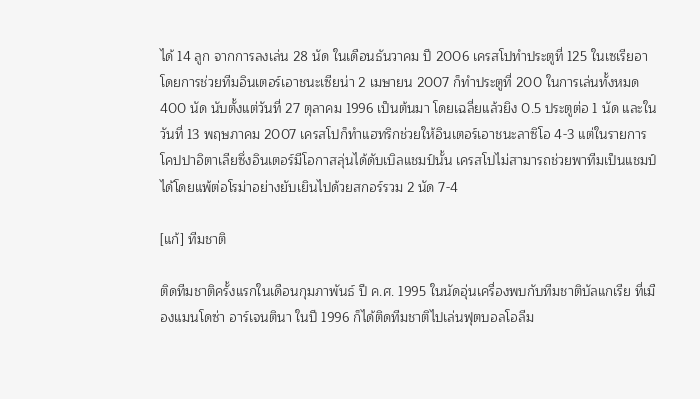ได้ 14 ลูก จากการลงเล่น 28 นัด ในเดือนธันวาคม ปี 2006 เครสโปทำประตูที่ 125 ในเซเรียอา โดยการช่วยทีมอินเตอร์เอาชนะเซียน่า 2 เมษายน 2007 ก็ทำประตูที่ 200 ในการเล่นทั้งหมด 400 นัด นับตั้งแต่วันที่ 27 ตุลาคม 1996 เป็นต้นมา โดยเฉลี่ยแล้วยิง 0.5 ประตูต่อ 1 นัด และในวันที่ 13 พฤษภาคม 2007 เครสโปก็ทำแฮทริกช่วยให้อินเตอร์เอาชนะลาซิโอ 4-3 แต่ในรายการโคปปาอิตาเลียซึ่งอินเตอร์มีโอกาสลุ่นได้ดับเบิลแชมป์นั้น เครสโปไม่สามารถช่วยพาทีมเป็นแชมป์ได้โดยแพ้ต่อโรม่าอย่างยับเยินไปด้วยสกอร์รวม 2 นัด 7-4

[แก้] ทีมชาติ

ติดทีมชาติครั้งแรกในเดือนกุมภาพันธ์ ปี ค.ศ. 1995 ในนัดอุ่นเครื่องพบกับทีมชาติบัลแกเรีย ที่เมืองแมนโดซ่า อาร์เจนตินา ในปี 1996 ก็ได้ติดทีมชาติไปเล่นฟุตบอลโอลีม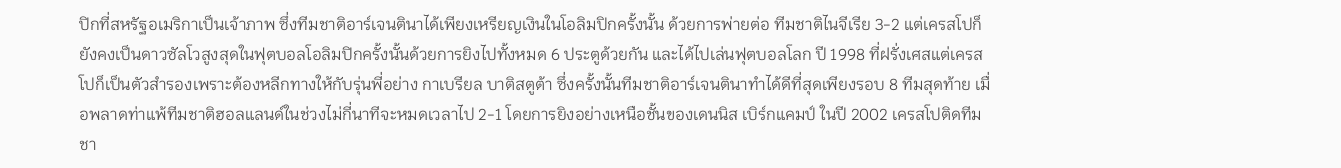ปิกที่สหรัฐอเมริกาเป็นเจ้าภาพ ซึ่งทีมชาติอาร์เจนตินาได้เพียงเหรียญเงินในโอลิมปิกครั้งนั้น ด้วยการพ่ายต่อ ทีมชาติไนจีเรีย 3-2 แต่เครสโปก็ยังคงเป็นดาวซัลโวสูงสุดในฟุตบอลโอลิมปิกครั้งนั้นด้วยการยิงไปทั้งหมด 6 ประตูด้วยกัน และได้ไปเล่นฟุตบอลโลก ปี 1998 ที่ฝรั่งเศสแต่เครสโปก็เป็นตัวสำรองเพราะต้องหลีกทางให้กับรุ่นพี่อย่าง กาเบรียล บาติสตูต้า ซึ่งครั้งนั้นทีมชาติอาร์เจนตินาทำได้ดีที่สุดเพียงรอบ 8 ทีมสุดท้าย เมื่อพลาดท่าแพ้ทีมชาติฮอลแลนด์ในช่วงไม่กี่นาทีจะหมดเวลาไป 2-1 โดยการยิงอย่างเหนือชั้นของเดนนิส เบิร์กแคมป์ ในปี 2002 เครสโปติดทีมชา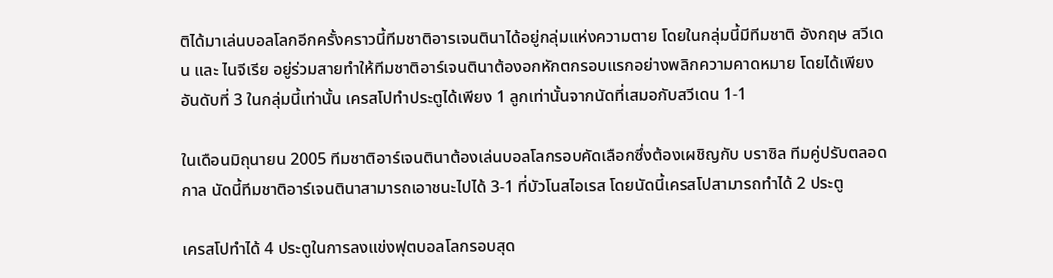ติได้มาเล่นบอลโลกอีกครั้งคราวนี้ทีมชาติอารเจนตินาได้อยู่กลุ่มแห่งความตาย โดยในกลุ่มนี้มีทีมชาติ อังกฤษ สวีเดน และ ไนจีเรีย อยู่ร่วมสายทำให้ทีมชาติอาร์เจนตินาต้องอกหักตกรอบแรกอย่างพลิกความคาดหมาย โดยได้เพียงอันดับที่ 3 ในกลุ่มนี้เท่านั้น เครสโปทำประตูได้เพียง 1 ลูกเท่านั้นจากนัดที่เสมอกับสวีเดน 1-1

ในเดือนมิถุนายน 2005 ทีมชาติอาร์เจนตินาต้องเล่นบอลโลกรอบคัดเลือกซึ่งต้องเผชิญกับ บราซิล ทีมคู่ปรับตลอดกาล นัดนี้ทีมชาติอาร์เจนตินาสามารถเอาชนะไปได้ 3-1 ที่บัวโนสไอเรส โดยนัดนี้เครสโปสามารถทำได้ 2 ประตู

เครสโปทำได้ 4 ประตูในการลงแข่งฟุตบอลโลกรอบสุด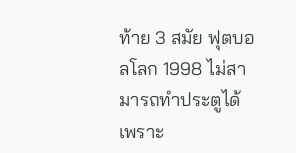ท้าย 3 สมัย ฟุตบอลโลก 1998 ไม่สามารถทำประตูได้เพราะ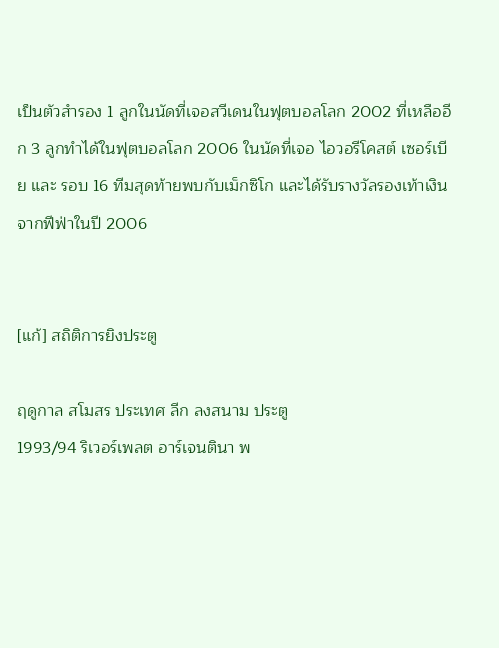เป็นตัวสำรอง 1 ลูกในนัดที่เจอสวีเดนในฟุตบอลโลก 2002 ที่เหลืออีก 3 ลูกทำได้ในฟุตบอลโลก 2006 ในนัดที่เจอ ไอวอรีโคสต์ เซอร์เบีย และ รอบ 16 ทีมสุดท้ายพบกับเม็กซิโก และได้รับรางวัลรองเท้าเงินจากฟีฟ่าในปี 2006


[แก้] สถิติการยิงประตู

ฤดูกาล สโมสร ประเทศ ลีก ลงสนาม ประตู
1993/94 ริเวอร์เพลต อาร์เจนตินา พ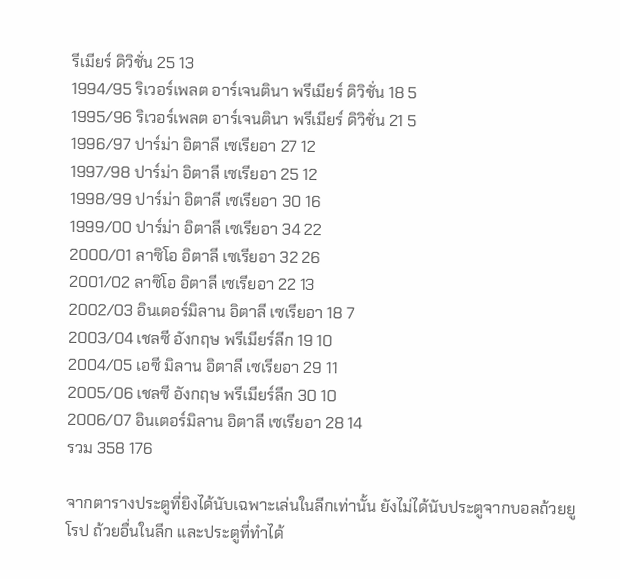รีเมียร์ ดิวิชั่น 25 13
1994/95 ริเวอร์เพลต อาร์เจนตินา พรีเมียร์ ดิวิชั่น 18 5
1995/96 ริเวอร์เพลต อาร์เจนตินา พรีเมียร์ ดิวิชั่น 21 5
1996/97 ปาร์ม่า อิตาลี เซเรียอา 27 12
1997/98 ปาร์ม่า อิตาลี เซเรียอา 25 12
1998/99 ปาร์ม่า อิตาลี เซเรียอา 30 16
1999/00 ปาร์ม่า อิตาลี เซเรียอา 34 22
2000/01 ลาซิโอ อิตาลี เซเรียอา 32 26
2001/02 ลาซิโอ อิตาลี เซเรียอา 22 13
2002/03 อินเตอร์มิลาน อิตาลี เซเรียอา 18 7
2003/04 เชลซี อังกฤษ พรีเมียร์ลีก 19 10
2004/05 เอซี มิลาน อิตาลี เซเรียอา 29 11
2005/06 เชลซี อังกฤษ พรีเมียร์ลีก 30 10
2006/07 อินเตอร์มิลาน อิตาลี เซเรียอา 28 14
รวม 358 176

จากตารางประตูที่ยิงได้นับเฉพาะเล่นในลีกเท่านั้น ยังไม่ได้นับประตูจากบอลถ้วยยูโรป ถ้วยอื่นในลีก และประตูที่ทำได้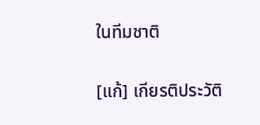ในทีมชาติ

[แก้] เกียรติประวัติ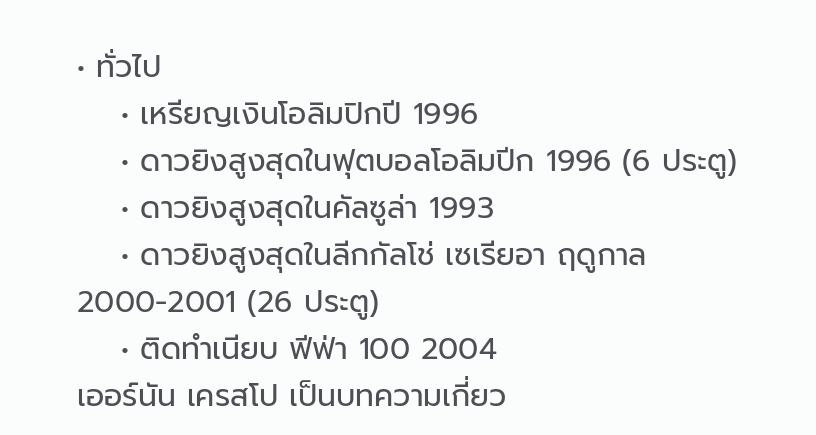• ทั่วไป
    • เหรียญเงินโอลิมปิกปี 1996
    • ดาวยิงสูงสุดในฟุตบอลโอลิมปีก 1996 (6 ประตู)
    • ดาวยิงสูงสุดในคัลซูล่า 1993
    • ดาวยิงสูงสุดในลีกกัลโช่ เซเรียอา ฤดูกาล 2000-2001 (26 ประตู)
    • ติดทำเนียบ ฟีฟ่า 100 2004
เออร์นัน เครสโป เป็นบทความเกี่ยว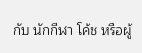กับ นักกีฬา โค้ช หรือผู้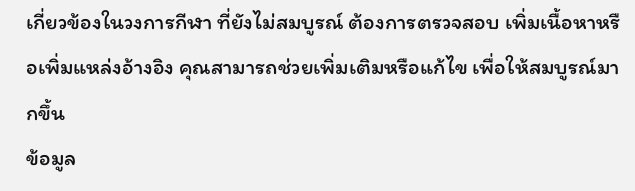เกี่ยวข้องในวงการกีฬา ที่ยังไม่สมบูรณ์ ต้องการตรวจสอบ เพิ่มเนื้อหาหรือเพิ่มแหล่งอ้างอิง คุณสามารถช่วยเพิ่มเติมหรือแก้ไข เพื่อให้สมบูรณ์มากขึ้น
ข้อมูล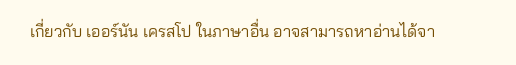เกี่ยวกับ เออร์นัน เครสโป ในภาษาอื่น อาจสามารถหาอ่านได้จา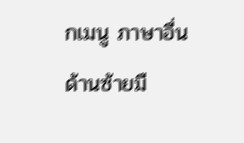กเมนู ภาษาอื่น ด้านซ้ายมื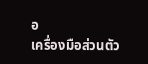อ
เครื่องมือส่วนตัว